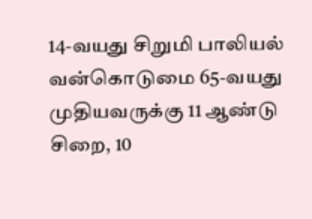14-வயது சிறுமி பாலியல் வன்கொடுமை 65-வயது முதியவருக்கு 11 ஆண்டு சிறை, 10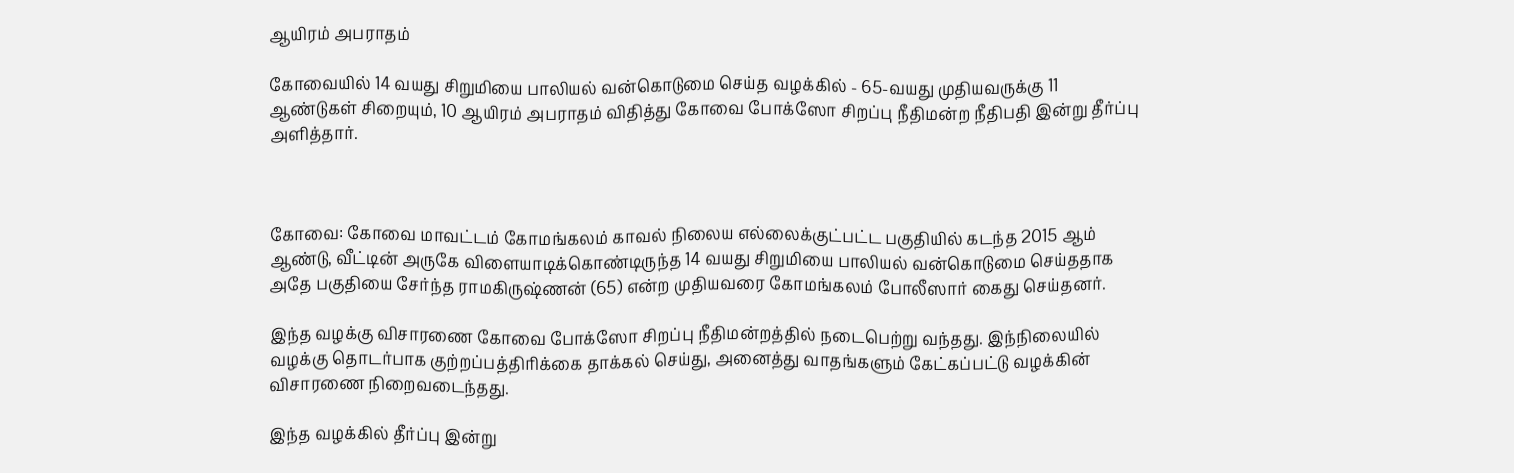ஆயிரம் அபராதம்

கோவையில் 14 வயது சிறுமியை பாலியல் வன்கொடுமை செய்த வழக்கில் - 65-வயது முதியவருக்கு 11 ஆண்டுகள் சிறையும், 10 ஆயிரம் அபராதம் விதித்து கோவை போக்ஸோ சிறப்பு நீதிமன்ற நீதிபதி இன்று தீர்ப்பு அளித்தார்.



கோவை: கோவை மாவட்டம் கோமங்கலம் காவல் நிலைய எல்லைக்குட்பட்ட பகுதியில் கடந்த 2015 ஆம் ஆண்டு, வீட்டின் அருகே விளையாடிக்கொண்டிருந்த 14 வயது சிறுமியை பாலியல் வன்கொடுமை செய்ததாக அதே பகுதியை சேர்ந்த ராமகிருஷ்ணன் (65) என்ற முதியவரை கோமங்கலம் போலீஸார் கைது செய்தனர்.

இந்த வழக்கு விசாரணை கோவை போக்ஸோ சிறப்பு நீதிமன்றத்தில் நடைபெற்று வந்தது. இந்நிலையில் வழக்கு தொடர்பாக குற்றப்பத்திரிக்கை தாக்கல் செய்து, அனைத்து வாதங்களும் கேட்கப்பட்டு வழக்கின் விசாரணை நிறைவடைந்தது.

இந்த வழக்கில் தீர்ப்பு இன்று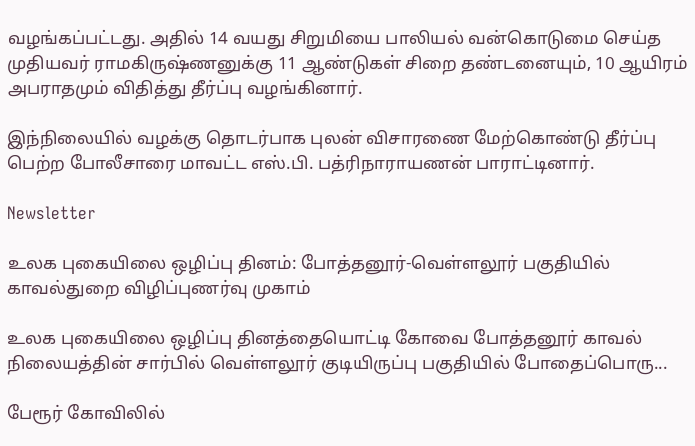வழங்கப்பட்டது. அதில் 14 வயது சிறுமியை பாலியல் வன்கொடுமை செய்த முதியவர் ராமகிருஷ்ணனுக்கு 11 ஆண்டுகள் சிறை தண்டனையும், 10 ஆயிரம் அபராதமும் விதித்து தீர்ப்பு வழங்கினார்.

இந்நிலையில் வழக்கு தொடர்பாக புலன் விசாரணை மேற்கொண்டு தீர்ப்பு பெற்ற போலீசாரை மாவட்ட எஸ்.பி. பத்ரிநாராயணன் பாராட்டினார்.

Newsletter

உலக புகையிலை ஒழிப்பு தினம்: போத்தனூர்-வெள்ளலூர் பகுதியில் காவல்துறை விழிப்புணர்வு முகாம்

உலக புகையிலை ஒழிப்பு தினத்தையொட்டி கோவை போத்தனூர் காவல் நிலையத்தின் சார்பில் வெள்ளலூர் குடியிருப்பு பகுதியில் போதைப்பொரு...

பேரூர் கோவிலில்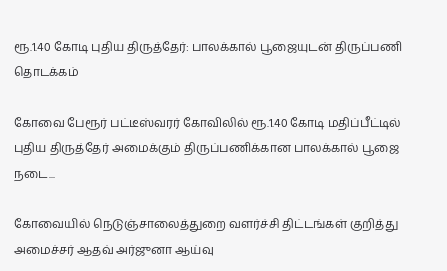ரூ.1.40 கோடி புதிய திருத்தேர்: பாலக்கால் பூஜையுடன் திருப்பணி தொடக்கம்

கோவை பேரூர் பட்டீஸ்வரர் கோவிலில் ரூ.1.40 கோடி மதிப்பீட்டில் புதிய திருத்தேர் அமைக்கும் திருப்பணிக்கான பாலக்கால் பூஜை நடை...

கோவையில் நெடுஞ்சாலைத்துறை வளர்ச்சி திட்டங்கள் குறித்து அமைச்சர் ஆதவ் அர்ஜுனா ஆய்வு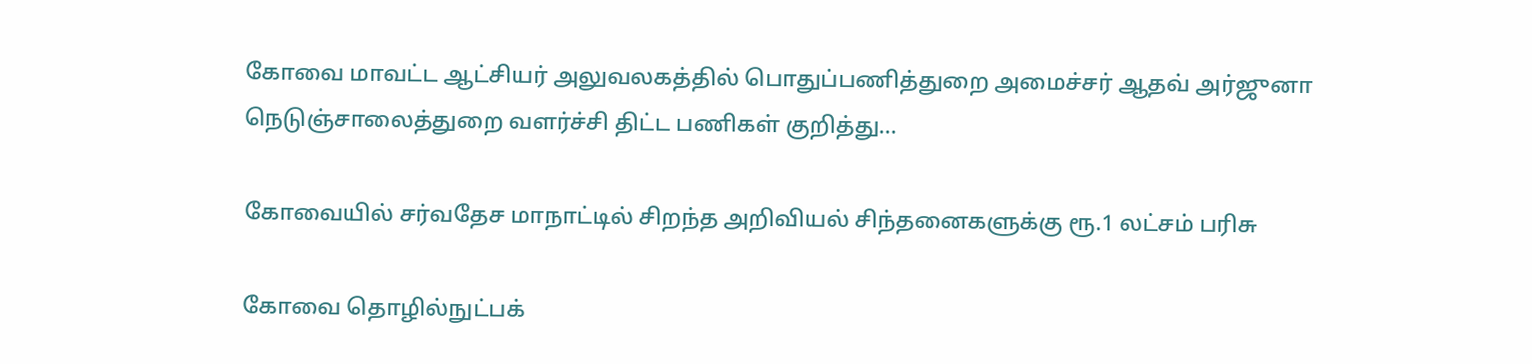கோவை மாவட்ட ஆட்சியர் அலுவலகத்தில் பொதுப்பணித்துறை அமைச்சர் ஆதவ் அர்ஜுனா நெடுஞ்சாலைத்துறை வளர்ச்சி திட்ட பணிகள் குறித்து...

கோவையில் சர்வதேச மாநாட்டில் சிறந்த அறிவியல் சிந்தனைகளுக்கு ரூ.1 லட்சம் பரிசு

கோவை தொழில்நுட்பக்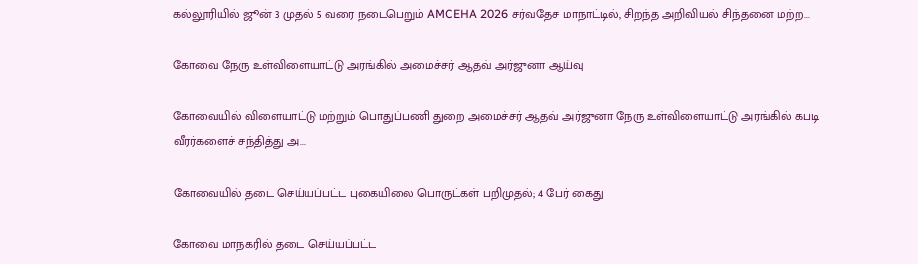கல்லூரியில் ஜூன் 3 முதல் 5 வரை நடைபெறும் AMCEHA 2026 சர்வதேச மாநாட்டில், சிறந்த அறிவியல் சிந்தனை மற்ற...

கோவை நேரு உள்விளையாட்டு அரங்கில் அமைச்சர் ஆதவ் அர்ஜுனா ஆய்வு

கோவையில் விளையாட்டு மற்றும் பொதுப்பணி துறை அமைச்சர் ஆதவ் அர்ஜுனா நேரு உள்விளையாட்டு அரங்கில் கபடி வீரர்களைச் சந்தித்து அ...

கோவையில் தடை செய்யப்பட்ட புகையிலை பொருட்கள் பறிமுதல்; 4 பேர் கைது

கோவை மாநகரில் தடை செய்யப்பட்ட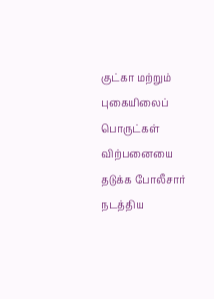குட்கா மற்றும் புகையிலைப் பொருட்கள் விற்பனையை தடுக்க போலீசார் நடத்திய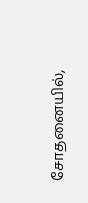சோதனையில்,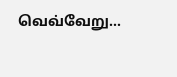வெவ்வேறு...